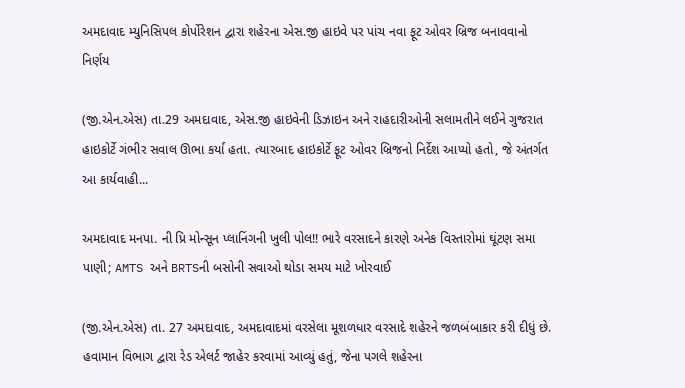અમદાવાદ મ્યુનિસિપલ કોર્પોરેશન દ્વારા શહેરના એસ.જી હાઇવે પર પાંચ નવા ફૂટ ઓવર બ્રિજ બનાવવાનો નિર્ણય

(જી.એન.એસ) તા.29 અમદાવાદ, એસ.જી હાઇવેની ડિઝાઇન અને રાહદારીઓની સલામતીને લઈને ગુજરાત હાઇકોર્ટે ગંભીર સવાલ ઊભા કર્યા હતા. ત્યારબાદ હાઇકોર્ટે ફૂટ ઓવર બ્રિજનો નિર્દેશ આપ્યો હતો, જે અંતર્ગત આ કાર્યવાહી...

અમદાવાદ મનપા. ની પ્રિ મોન્સૂન પ્લાનિંગની ખુલી પોલ!! ભારે વરસાદને કારણે અનેક વિસ્તારોમાં ઘૂંટણ સમા પાણી; AMTS અને BRTSની બસોની સવાઓ થોડા સમય માટે ખોરવાઈ

(જી.એન.એસ) તા. 27 અમદાવાદ, અમદાવાદમાં વરસેલા મૂશળધાર વરસાદે શહેરને જળબંબાકાર કરી દીધું છે. હવામાન વિભાગ દ્વારા રેડ એલર્ટ જાહેર કરવામાં આવ્યું હતું, જેના પગલે શહેરના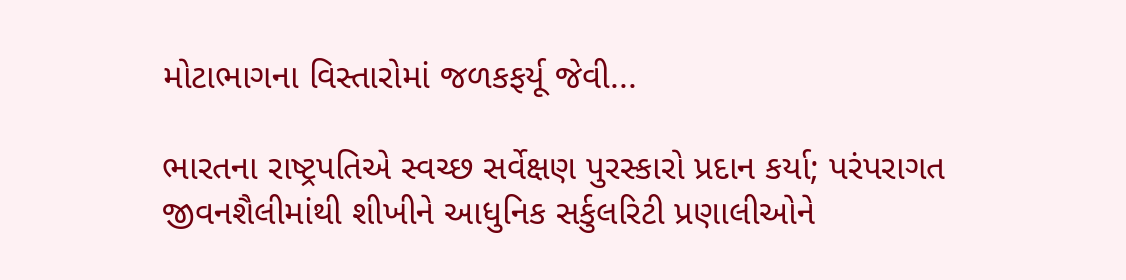મોટાભાગના વિસ્તારોમાં જળકફર્યૂ જેવી...

ભારતના રાષ્ટ્રપતિએ સ્વચ્છ સર્વેક્ષણ પુરસ્કારો પ્રદાન કર્યા; પરંપરાગત જીવનશૈલીમાંથી શીખીને આધુનિક સર્કુલરિટી પ્રણાલીઓને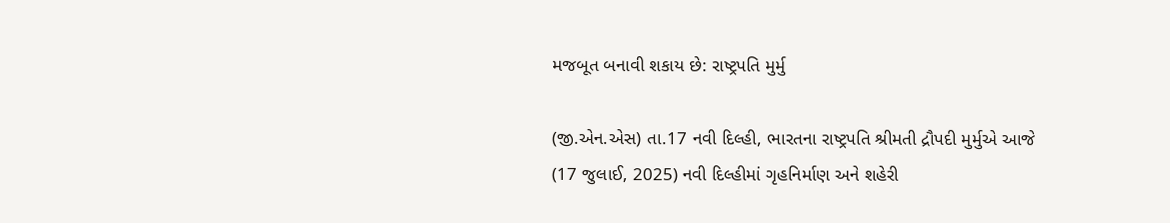મજબૂત બનાવી શકાય છે: રાષ્ટ્રપતિ મુર્મુ

(જી.એન.એસ) તા.17 નવી દિલ્હી, ભારતના રાષ્ટ્રપતિ શ્રીમતી દ્રૌપદી મુર્મુએ આજે (17 જુલાઈ, 2025) નવી દિલ્હીમાં ગૃહનિર્માણ અને શહેરી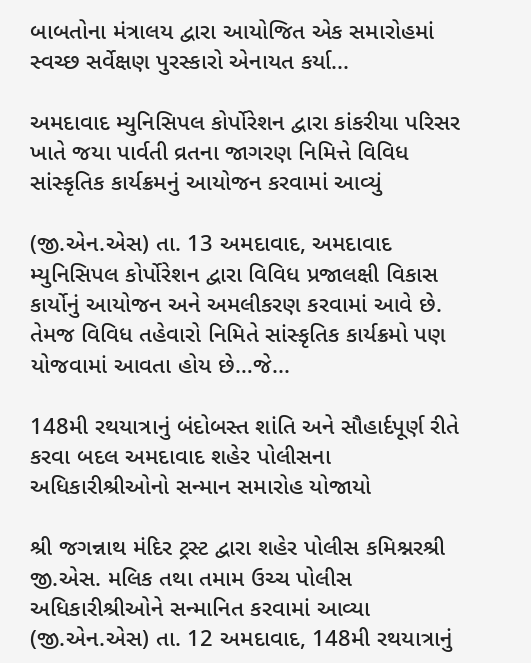બાબતોના મંત્રાલય દ્વારા આયોજિત એક સમારોહમાં સ્વચ્છ સર્વેક્ષણ પુરસ્કારો એનાયત કર્યા...

અમદાવાદ મ્યુનિસિપલ કોર્પોરેશન દ્વારા કાંકરીયા પરિસર ખાતે જયા પાર્વતી વ્રતના જાગરણ નિમિત્તે વિવિધ સાંસ્કૃતિક કાર્યક્રમનું આયોજન કરવામાં આવ્યું

(જી.એન.એસ) તા. 13 અમદાવાદ, અમદાવાદ મ્યુનિસિપલ કોર્પોરેશન દ્વારા વિવિધ પ્રજાલક્ષી વિકાસ કાર્યોનું આયોજન અને અમલીકરણ કરવામાં આવે છે. તેમજ વિવિધ તહેવારો નિમિતે સાંસ્કૃતિક કાર્યક્રમો પણ યોજવામાં આવતા હોય છે…જે...

148મી રથયાત્રાનું બંદોબસ્ત શાંતિ અને સૌહાર્દપૂર્ણ રીતે કરવા બદલ અમદાવાદ શહેર પોલીસના અધિકારીશ્રીઓનો સન્માન સમારોહ યોજાયો

શ્રી જગન્નાથ મંદિર ટ્રસ્ટ દ્વારા શહેર પોલીસ કમિશ્નરશ્રી જી.એસ. મલિક તથા તમામ ઉચ્ચ પોલીસ અધિકારીશ્રીઓને સન્માનિત કરવામાં આવ્યા (જી.એન.એસ) તા. 12 અમદાવાદ, 148મી રથયાત્રાનું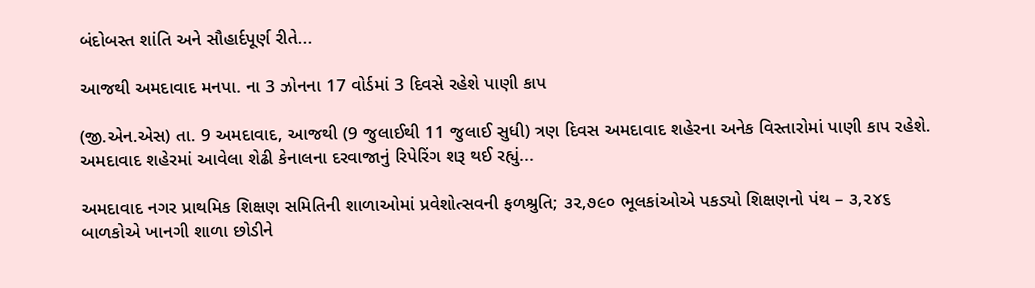બંદોબસ્ત શાંતિ અને સૌહાર્દપૂર્ણ રીતે...

આજથી અમદાવાદ મનપા. ના 3 ઝોનના 17 વોર્ડમાં 3 દિવસે રહેશે પાણી કાપ

(જી.એન.એસ) તા. 9 અમદાવાદ, આજથી (9 જુલાઈથી 11 જુલાઈ સુધી) ત્રણ દિવસ અમદાવાદ શહેરના અનેક વિસ્તારોમાં પાણી કાપ રહેશે. અમદાવાદ શહેરમાં આવેલા શેઢી કેનાલના દરવાજાનું રિપેરિંગ શરૂ થઈ રહ્યું...

અમદાવાદ નગર પ્રાથમિક શિક્ષણ સમિતિની શાળાઓમાં પ્રવેશોત્સવની ફળશ્રુતિ; ૩૨,૭૯૦ ભૂલકાંઓએ પકડ્યો શિક્ષણનો પંથ – ૩,૨૪૬ બાળકોએ ખાનગી શાળા છોડીને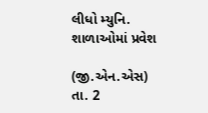લીધો મ્યુનિ. શાળાઓમાં પ્રવેશ

(જી.એન.એસ) તા. 2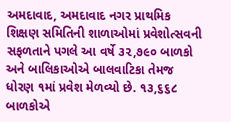અમદાવાદ, અમદાવાદ નગર પ્રાથમિક શિક્ષણ સમિતિની શાળાઓમાં પ્રવેશોત્સવની સફળતાને પગલે આ વર્ષે ૩૨,૭૯૦ બાળકો અને બાલિકાઓએ બાલવાટિકા તેમજ ધોરણ ૧માં પ્રવેશ મેળવ્યો છે. ૧૩,૬૬૮ બાળકોએ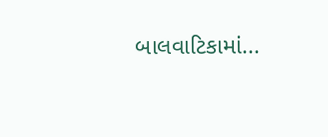બાલવાટિકામાં...